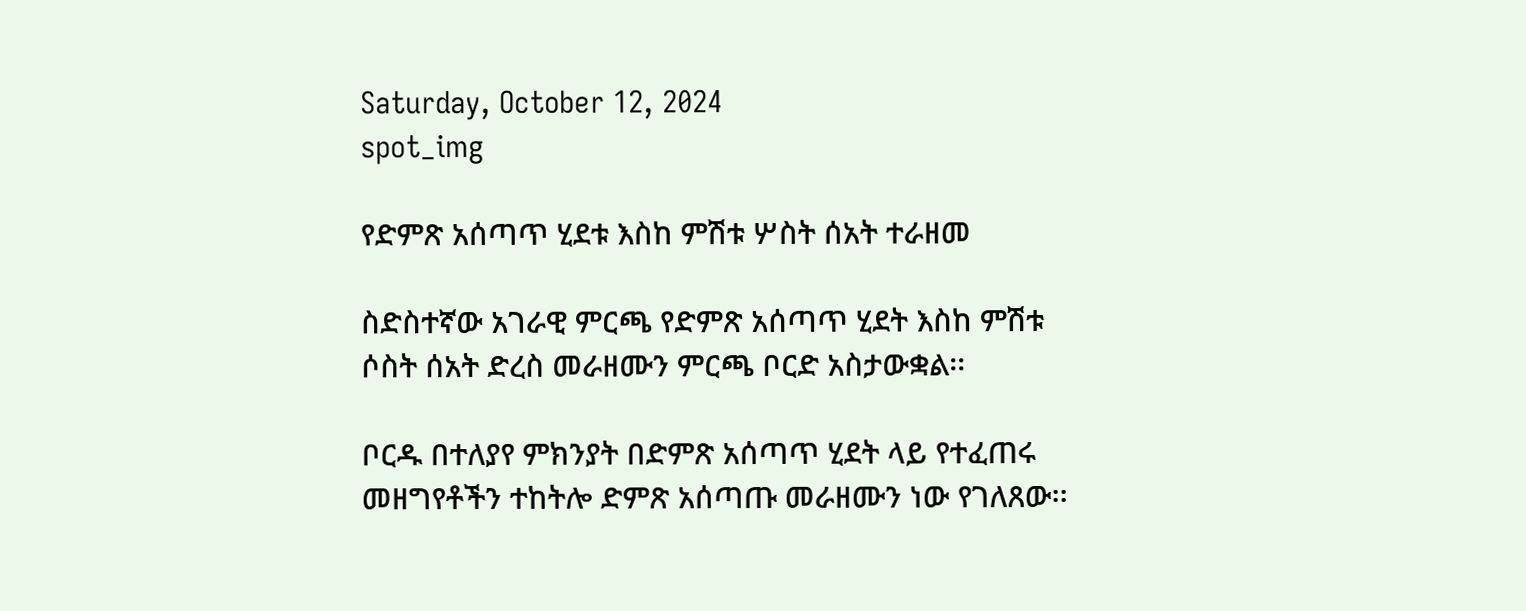Saturday, October 12, 2024
spot_img

የድምጽ አሰጣጥ ሂደቱ እስከ ምሽቱ ሦስት ሰአት ተራዘመ

ስድስተኛው አገራዊ ምርጫ የድምጽ አሰጣጥ ሂደት እስከ ምሽቱ ሶስት ሰአት ድረስ መራዘሙን ምርጫ ቦርድ አስታውቋል፡፡

ቦርዱ በተለያየ ምክንያት በድምጽ አሰጣጥ ሂደት ላይ የተፈጠሩ መዘግየቶችን ተከትሎ ድምጽ አሰጣጡ መራዘሙን ነው የገለጸው፡፡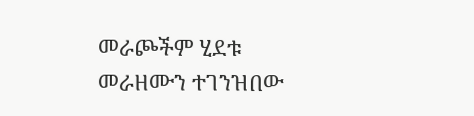መራጮችም ሂደቱ መራዘሙን ተገንዝበው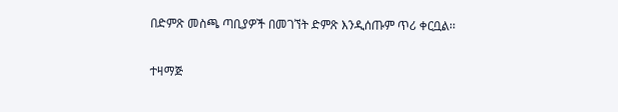በድምጽ መስጫ ጣቢያዎች በመገኘት ድምጽ እንዲሰጡም ጥሪ ቀርቧል፡፡

ተዛማጅ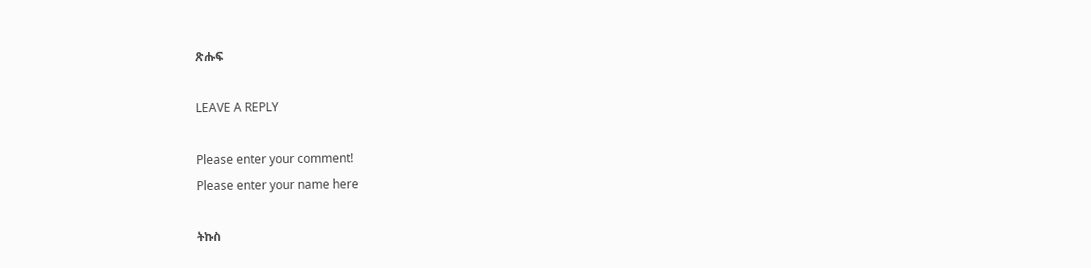ጽሑፍ

LEAVE A REPLY

Please enter your comment!
Please enter your name here

ትኩስ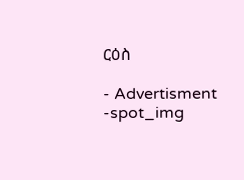ርዕስ

- Advertisment -spot_img